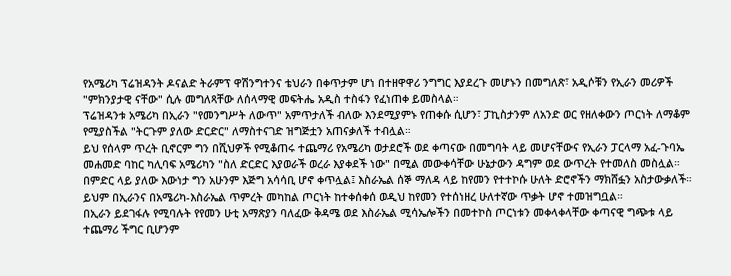የአሜሪካ ፕሬዝዳንት ዶናልድ ትራምፕ ዋሽንግተንና ቴህራን በቀጥታም ሆነ በተዘዋዋሪ ንግግር እያደረጉ መሆኑን በመግለጽ፣ አዲሶቹን የኢራን መሪዎች "ምክንያታዊ ናቸው" ሲሉ መግለጻቸው ለሰላማዊ መፍትሔ አዲስ ተስፋን የፈነጠቀ ይመስላል።
ፕሬዝዳንቱ አሜሪካ በኢራን "የመንግሥት ለውጥ" አምጥታለች ብለው እንደሚያምኑ የጠቀሱ ሲሆን፣ ፓኪስታንም ለአንድ ወር የዘለቀውን ጦርነት ለማቆም የሚያስችል "ትርጉም ያለው ድርድር" ለማስተናገድ ዝግጅቷን አጠናቃለች ተብሏል።
ይህ የሰላም ጥረት ቢኖርም ግን በሺህዎች የሚቆጠሩ ተጨማሪ የአሜሪካ ወታደሮች ወደ ቀጣናው በመግባት ላይ መሆናቸውና የኢራን ፓርላማ አፈ-ጉባኤ መሐመድ ባከር ካሊባፍ አሜሪካን "ስለ ድርድር እያወራች ወረራ እያቀደች ነው" በሚል መውቀሳቸው ሁኔታውን ዳግም ወደ ውጥረት የተመለስ መስሏል።
በምድር ላይ ያለው እውነታ ግን አሁንም እጅግ አሳሳቢ ሆኖ ቀጥሏል፤ እስራኤል ሰኞ ማለዳ ላይ ከየመን የተተኮሱ ሁለት ድሮኖችን ማክሸፏን አስታውቃለች።
ይህም በኢራንና በአሜሪካ-እስራኤል ጥምረት መካከል ጦርነት ከተቀሰቀሰ ወዲህ ከየመን የተሰነዘረ ሁለተኛው ጥቃት ሆኖ ተመዝግቧል።
በኢራን ይደገፋሉ የሚባሉት የየመን ሁቲ አማጽያን ባለፈው ቅዳሜ ወደ እስራኤል ሚሳኤሎችን በመተኮስ ጦርነቱን መቀላቀላቸው ቀጣናዊ ግጭቱ ላይ ተጨማሪ ችግር ቢሆንም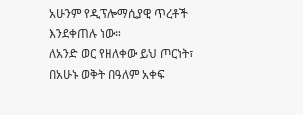አሁንም የዲፕሎማሲያዊ ጥረቶች እንደቀጠሉ ነው።
ለአንድ ወር የዘለቀው ይህ ጦርነት፣ በአሁኑ ወቅት በዓለም አቀፍ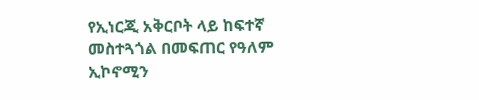የኢነርጂ አቅርቦት ላይ ከፍተኛ መስተጓጎል በመፍጠር የዓለም ኢኮኖሚን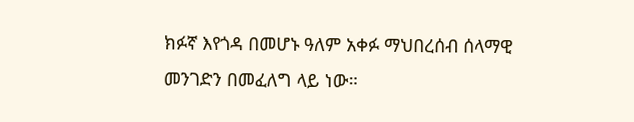ክፉኛ እየጎዳ በመሆኑ ዓለም አቀፉ ማህበረሰብ ሰላማዊ መንገድን በመፈለግ ላይ ነው።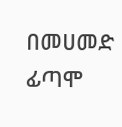በመሀመድ ፊጣሞ